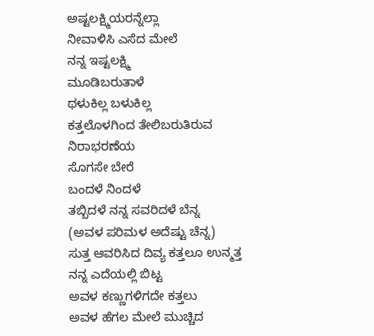ಅಷ್ಟಲಕ್ಷ್ಮಿಯರನ್ನೆಲ್ಲಾ
ನೀವಾಳಿಸಿ ಎಸೆದ ಮೇಲೆ
ನನ್ನ ಇಷ್ಟಲಕ್ಷ್ಮಿ
ಮೂಡಿಬರುತಾಳೆ
ಥಳುಕಿಲ್ಲ ಬಳುಕಿಲ್ಲ
ಕತ್ತಲೊಳಗಿಂದ ತೇಲಿಬರುತಿರುವ
ನಿರಾಭರಣೆಯ
ಸೊಗಸೇ ಬೇರೆ
ಬಂದಳೆ ನಿಂದಳೆ
ತಬ್ಬಿದಳೆ ನನ್ನ ಸವರಿದಳೆ ಬೆನ್ನ
(ಅವಳ ಪರಿಮಳ ಅದೆಷ್ಟು ಚೆನ್ನ)
ಸುತ್ತ ಆವರಿಸಿದ ದಿವ್ಯ ಕತ್ತಲೂ ಉನ್ಮತ್ತ
ನನ್ನ ಎದೆಯಲ್ಲಿ ಬಿಟ್ಟ
ಅವಳ ಕಣ್ಣುಗಳಿಗದೇ ಕತ್ತಲು
ಅವಳ ಹೆಗಲ ಮೇಲೆ ಮುಚ್ಚಿದ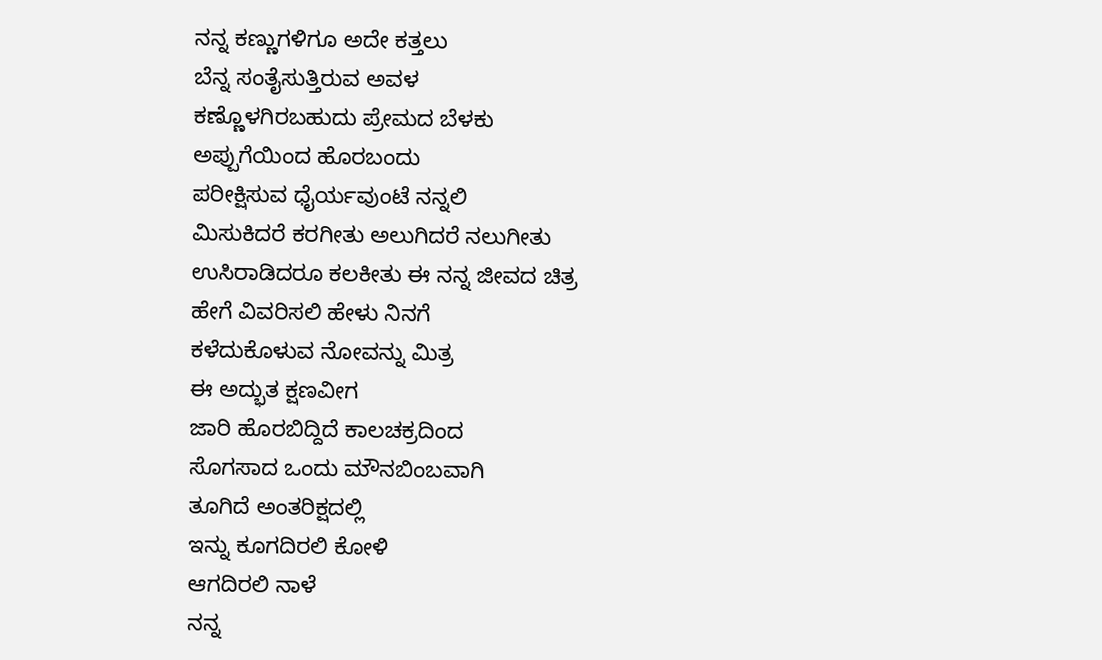ನನ್ನ ಕಣ್ಣುಗಳಿಗೂ ಅದೇ ಕತ್ತಲು
ಬೆನ್ನ ಸಂತೈಸುತ್ತಿರುವ ಅವಳ
ಕಣ್ಣೊಳಗಿರಬಹುದು ಪ್ರೇಮದ ಬೆಳಕು
ಅಪ್ಪುಗೆಯಿಂದ ಹೊರಬಂದು
ಪರೀಕ್ಷಿಸುವ ಧೈರ್ಯವುಂಟೆ ನನ್ನಲಿ
ಮಿಸುಕಿದರೆ ಕರಗೀತು ಅಲುಗಿದರೆ ನಲುಗೀತು
ಉಸಿರಾಡಿದರೂ ಕಲಕೀತು ಈ ನನ್ನ ಜೀವದ ಚಿತ್ರ
ಹೇಗೆ ವಿವರಿಸಲಿ ಹೇಳು ನಿನಗೆ
ಕಳೆದುಕೊಳುವ ನೋವನ್ನು ಮಿತ್ರ
ಈ ಅದ್ಭುತ ಕ್ಷಣವೀಗ
ಜಾರಿ ಹೊರಬಿದ್ದಿದೆ ಕಾಲಚಕ್ರದಿಂದ
ಸೊಗಸಾದ ಒಂದು ಮೌನಬಿಂಬವಾಗಿ
ತೂಗಿದೆ ಅಂತರಿಕ್ಷದಲ್ಲಿ
ಇನ್ನು ಕೂಗದಿರಲಿ ಕೋಳಿ
ಆಗದಿರಲಿ ನಾಳೆ
ನನ್ನ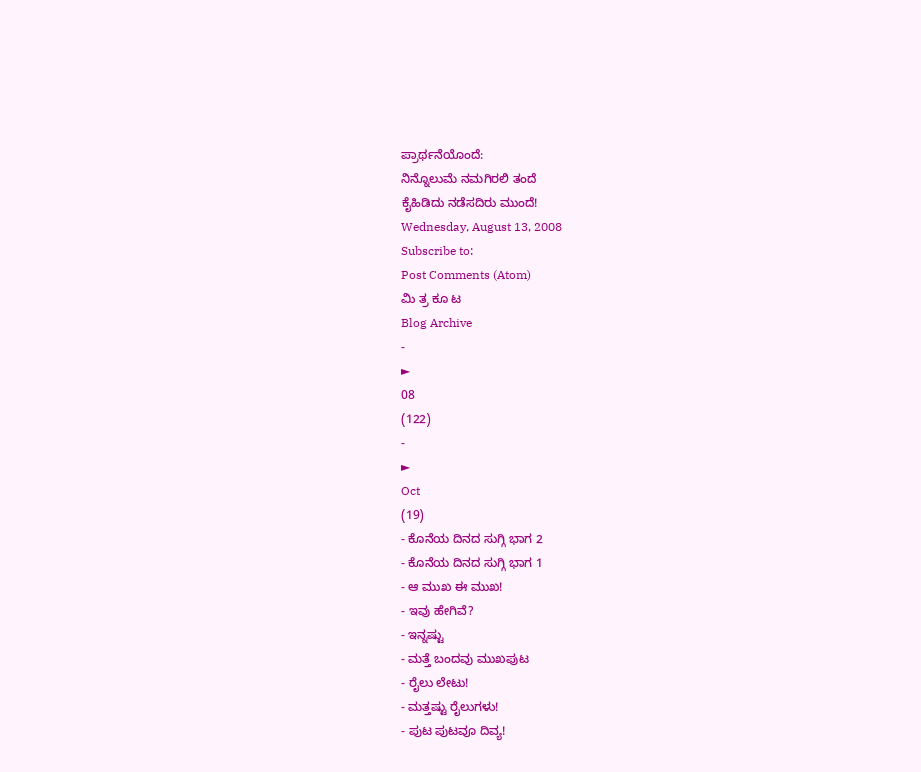ಪ್ರಾರ್ಥನೆಯೊಂದೆ:
ನಿನ್ನೊಲುಮೆ ನಮಗಿರಲಿ ತಂದೆ
ಕೈಹಿಡಿದು ನಡೆಸದಿರು ಮುಂದೆ!
Wednesday, August 13, 2008
Subscribe to:
Post Comments (Atom)
ಮಿ ತ್ರ ಕೂ ಟ
Blog Archive
-
►
08
(122)
-
►
Oct
(19)
- ಕೊನೆಯ ದಿನದ ಸುಗ್ಗಿ ಭಾಗ 2
- ಕೊನೆಯ ದಿನದ ಸುಗ್ಗಿ ಭಾಗ 1
- ಆ ಮುಖ ಈ ಮುಖ!
- ಇವು ಹೇಗಿವೆ?
- ಇನ್ನಷ್ಟು
- ಮತ್ತೆ ಬಂದವು ಮುಖಪುಟ
- ರೈಲು ಲೇಟು!
- ಮತ್ತಷ್ಟು ರೈಲುಗಳು!
- ಪುಟ ಪುಟವೂ ದಿವ್ಯ!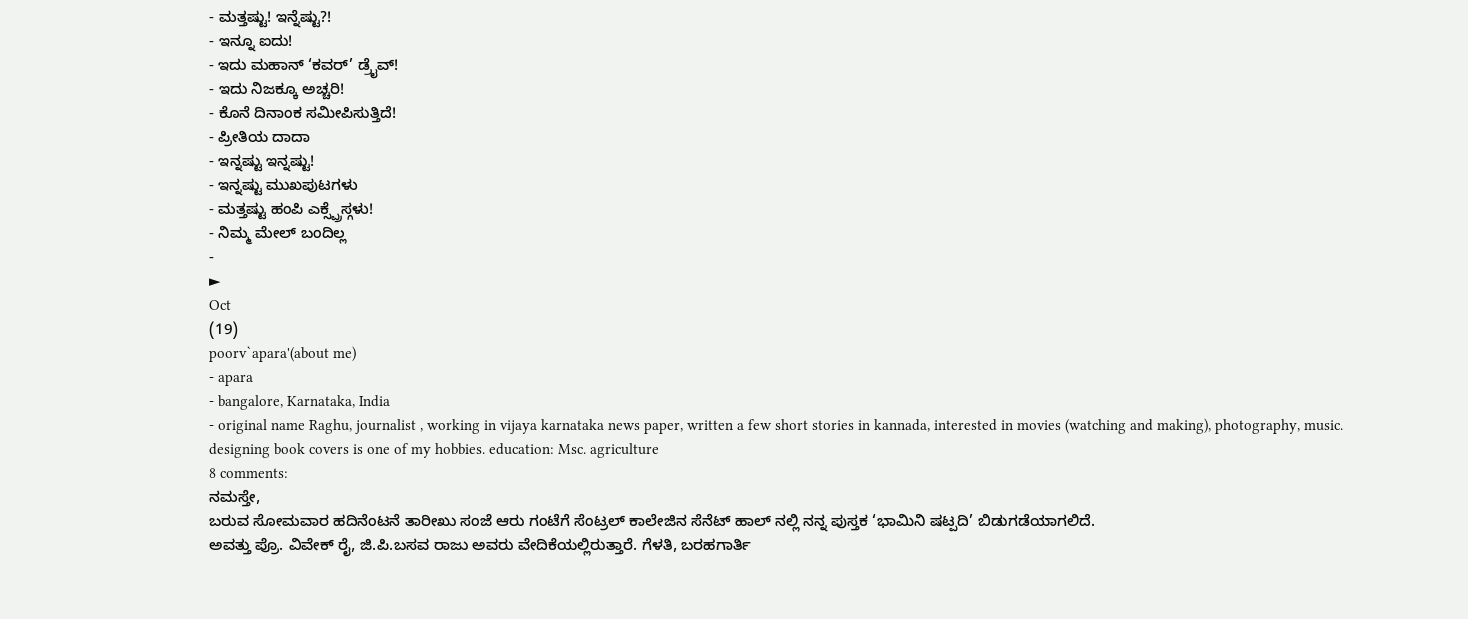- ಮತ್ತಷ್ಟು! ಇನ್ನೆಷ್ಟು?!
- ಇನ್ನೂ ಐದು!
- ಇದು ಮಹಾನ್ ‘ಕವರ್’ ಡ್ರೈವ್!
- ಇದು ನಿಜಕ್ಕೂ ಅಚ್ಚರಿ!
- ಕೊನೆ ದಿನಾಂಕ ಸಮೀಪಿಸುತ್ತಿದೆ!
- ಪ್ರೀತಿಯ ದಾದಾ
- ಇನ್ನಷ್ಟು ಇನ್ನಷ್ಟು!
- ಇನ್ನಷ್ಟು ಮುಖಪುಟಗಳು
- ಮತ್ತಷ್ಟು ಹಂಪಿ ಎಕ್ಸ್ಪ್ರೆಸ್ಗಳು!
- ನಿಮ್ಮ ಮೇಲ್ ಬಂದಿಲ್ಲ
-
►
Oct
(19)
poorv`apara'(about me)
- apara
- bangalore, Karnataka, India
- original name Raghu, journalist , working in vijaya karnataka news paper, written a few short stories in kannada, interested in movies (watching and making), photography, music. designing book covers is one of my hobbies. education: Msc. agriculture
8 comments:
ನಮಸ್ತೇ,
ಬರುವ ಸೋಮವಾರ ಹದಿನೆಂಟನೆ ತಾರೀಖು ಸಂಜೆ ಆರು ಗಂಟೆಗೆ ಸೆಂಟ್ರಲ್ ಕಾಲೇಜಿನ ಸೆನೆಟ್ ಹಾಲ್ ನಲ್ಲಿ ನನ್ನ ಪುಸ್ತಕ ‘ಭಾಮಿನಿ ಷಟ್ಪದಿ’ ಬಿಡುಗಡೆಯಾಗಲಿದೆ.
ಅವತ್ತು ಪ್ರೊ. ವಿವೇಕ್ ರೈ, ಜಿ.ಪಿ.ಬಸವ ರಾಜು ಅವರು ವೇದಿಕೆಯಲ್ಲಿರುತ್ತಾರೆ. ಗೆಳತಿ, ಬರಹಗಾರ್ತಿ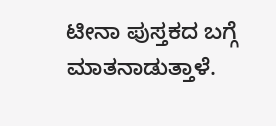ಟೀನಾ ಪುಸ್ತಕದ ಬಗ್ಗೆ ಮಾತನಾಡುತ್ತಾಳೆ.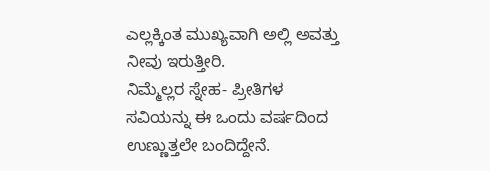ಎಲ್ಲಕ್ಕಿಂತ ಮುಖ್ಯವಾಗಿ ಅಲ್ಲಿ ಅವತ್ತು ನೀವು ಇರುತ್ತೀರಿ.
ನಿಮ್ಮೆಲ್ಲರ ಸ್ನೇಹ- ಪ್ರೀತಿಗಳ ಸವಿಯನ್ನು ಈ ಒಂದು ವರ್ಷದಿಂದ ಉಣ್ಣುತ್ತಲೇ ಬಂದಿದ್ದೇನೆ.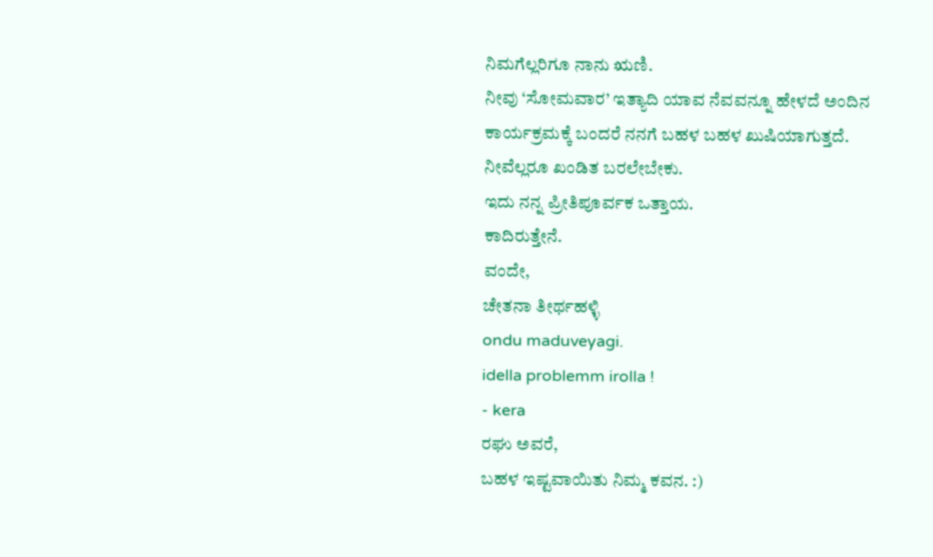ನಿಮಗೆಲ್ಲರಿಗೂ ನಾನು ಋಣಿ.
ನೀವು ‘ಸೋಮವಾರ’ ಇತ್ಯಾದಿ ಯಾವ ನೆವವನ್ನೂ ಹೇಳದೆ ಅಂದಿನ ಕಾರ್ಯಕ್ರಮಕ್ಕೆ ಬಂದರೆ ನನಗೆ ಬಹಳ ಬಹಳ ಖುಷಿಯಾಗುತ್ತದೆ. ನೀವೆಲ್ಲರೂ ಖಂಡಿತ ಬರಲೇಬೇಕು.
ಇದು ನನ್ನ ಪ್ರೀತಿಪೂರ್ವಕ ಒತ್ತಾಯ.
ಕಾದಿರುತ್ತೇನೆ.
ವಂದೇ,
ಚೇತನಾ ತೀರ್ಥಹಳ್ಳಿ
ondu maduveyagi.
idella problemm irolla !
- kera
ರಘು ಅವರೆ,
ಬಹಳ ಇಷ್ಟವಾಯಿತು ನಿಮ್ಮ ಕವನ. :)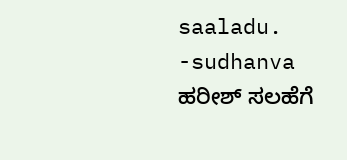saaladu. -sudhanva
ಹರೀಶ್ ಸಲಹೆಗೆ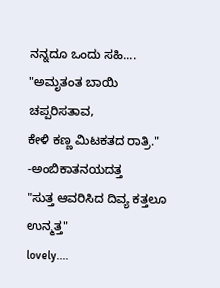ನನ್ನದೂ ಒಂದು ಸಹಿ....
"ಅಮೃತಂತ ಬಾಯಿ ಚಪ್ಪರಿಸತಾವ,
ಕೇಳಿ ಕಣ್ಣ ಮಿಟಕತದ ರಾತ್ರಿ."
-ಅಂಬಿಕಾತನಯದತ್ತ
"ಸುತ್ತ ಆವರಿಸಿದ ದಿವ್ಯ ಕತ್ತಲೂ ಉನ್ಮತ್ತ"
lovely....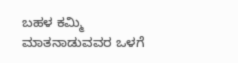ಬಹಳ ಕಮ್ಮಿ ಮಾತನಾಡುವವರ ಒಳಗೆ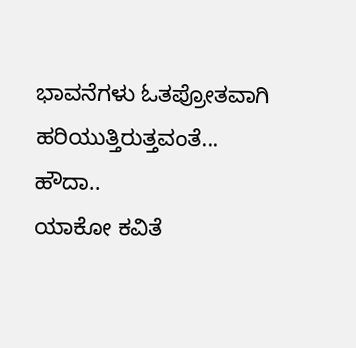ಭಾವನೆಗಳು ಓತಪ್ರೋತವಾಗಿ ಹರಿಯುತ್ತಿರುತ್ತವಂತೆ... ಹೌದಾ..
ಯಾಕೋ ಕವಿತೆ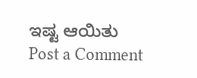ಇಷ್ಟ ಆಯಿತು
Post a Comment